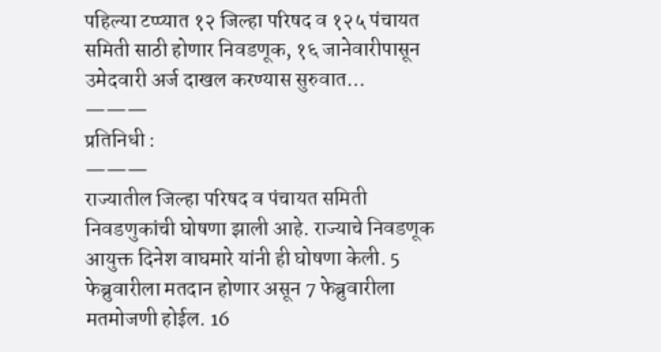पहिल्या टप्प्यात १२ जिल्हा परिषद व १२५ पंचायत समिती साठी होणार निवडणूक, १६ जानेवारीपासून उमेदवारी अर्ज दाखल करण्यास सुरुवात…
———
प्रतिनिधी :
———
राज्यातील जिल्हा परिषद व पंचायत समिती निवडणुकांची घोषणा झाली आहे. राज्याचे निवडणूक आयुक्त दिनेश वाघमारे यांनी ही घोषणा केली. 5 फेब्रुवारीला मतदान होणार असून 7 फेब्रुवारीला मतमोजणी होईल. 16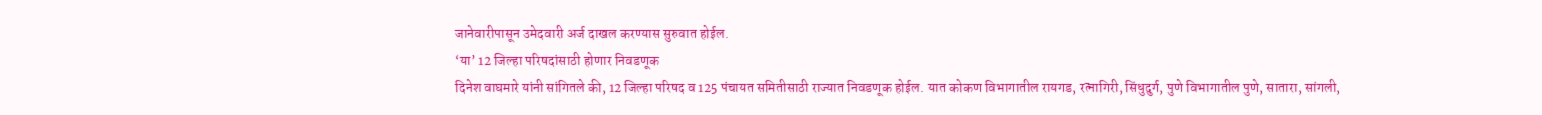जानेवारीपासून उमेदवारी अर्ज दाखल करण्यास सुरुवात होईल.
‘या’ 12 जिल्हा परिषदांसाठी होणार निवडणूक
दिनेश वाघमारे यांनी सांगितले की, 12 जिल्हा परिषद व 125 पंचायत समितीसाठी राज्यात निवडणूक होईल. यात कोकण विभागातील रायगड, रत्नागिरी, सिंधुदुर्ग, पुणे विभागातील पुणे, सातारा, सांगली,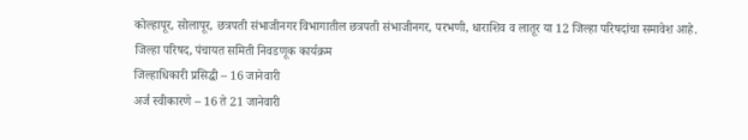कोल्हापूर, सोलापूर, छत्रपती संभाजीनगर विभागातील छत्रपती संभाजीनगर, परभणी, धाराशिव व लातूर या 12 जिल्हा परिषदांचा समावेश आहे.
जिल्हा परिषद, पंचायत समिती निवडणूक कार्यक्रम
जिल्हाधिकारी प्रसिद्धी – 16 जानेवारी
अर्ज स्वीकारणे – 16 ते 21 जानेवारी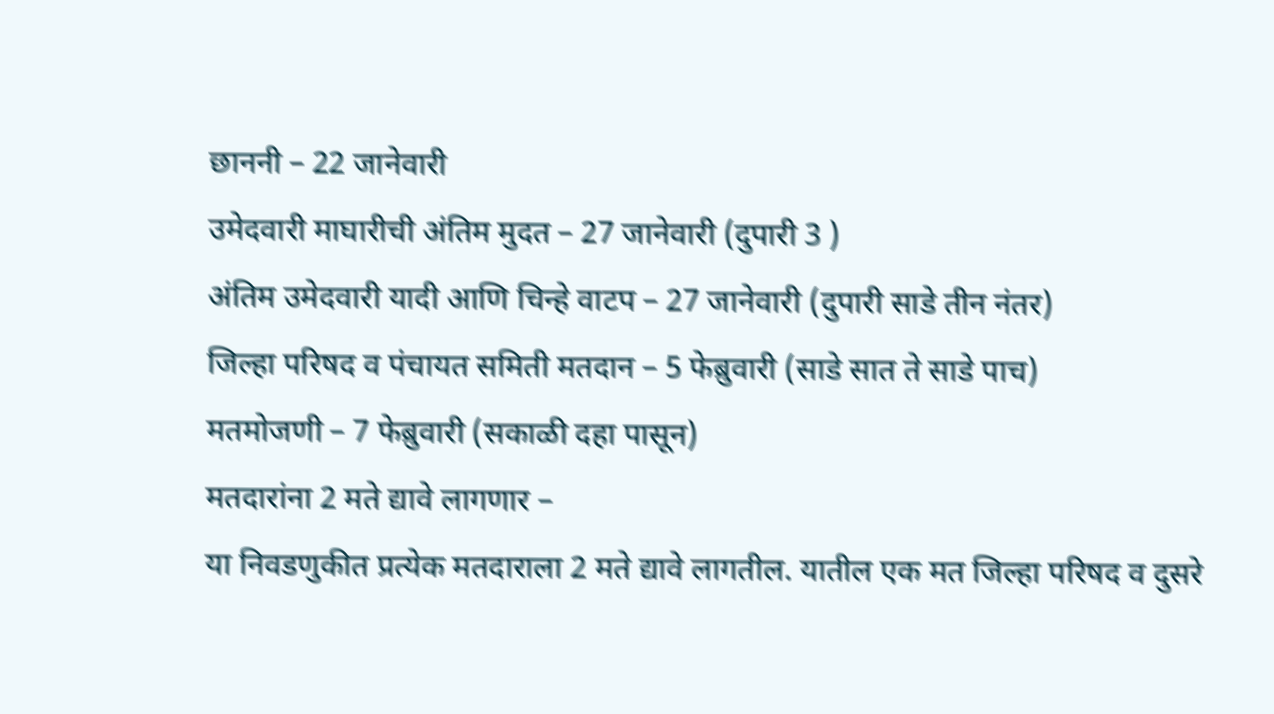छाननी – 22 जानेवारी
उमेदवारी माघारीची अंतिम मुदत – 27 जानेवारी (दुपारी 3 )
अंतिम उमेदवारी यादी आणि चिन्हे वाटप – 27 जानेवारी (दुपारी साडे तीन नंतर)
जिल्हा परिषद व पंचायत समिती मतदान – 5 फेब्रुवारी (साडे सात ते साडे पाच)
मतमोजणी – 7 फेब्रुवारी (सकाळी दहा पासून)
मतदारांना 2 मते द्यावे लागणार –
या निवडणुकीत प्रत्येक मतदाराला 2 मते द्यावे लागतील. यातील एक मत जिल्हा परिषद व दुसरे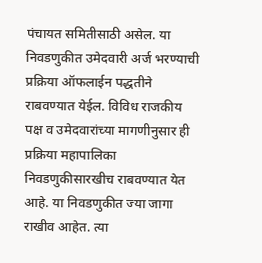पंचायत समितीसाठी असेल. या निवडणुकीत उमेदवारी अर्ज भरण्याची प्रक्रिया ऑफलाईन पद्धतीने राबवण्यात येईल. विविध राजकीय पक्ष व उमेदवारांच्या मागणीनुसार ही प्रक्रिया महापालिका निवडणुकीसारखीच राबवण्यात येत आहे. या निवडणुकीत ज्या जागा राखीव आहेत. त्या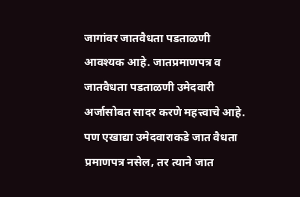जागांवर जातवैधता पडताळणी आवश्यक आहे. जातप्रमाणपत्र व जातवैधता पडताळणी उमेदवारी अर्जासोबत सादर करणे महत्त्वाचे आहे. पण एखाद्या उमेदवाराकडे जात वैधता प्रमाणपत्र नसेल, तर त्याने जात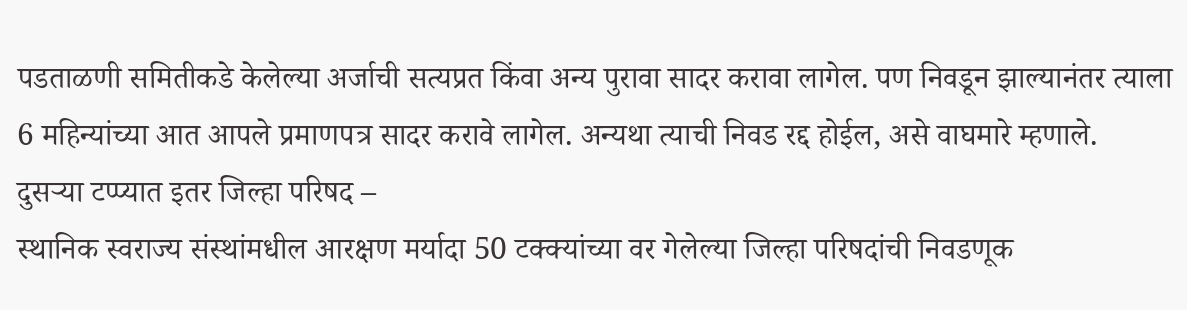पडताळणी समितीकडे केलेल्या अर्जाची सत्यप्रत किंवा अन्य पुरावा सादर करावा लागेल. पण निवडून झाल्यानंतर त्याला 6 महिन्यांच्या आत आपले प्रमाणपत्र सादर करावे लागेल. अन्यथा त्याची निवड रद्द होईल, असे वाघमारे म्हणाले.
दुसऱ्या टप्प्यात इतर जिल्हा परिषद –
स्थानिक स्वराज्य संस्थांमधील आरक्षण मर्यादा 50 टक्क्यांच्या वर गेलेल्या जिल्हा परिषदांची निवडणूक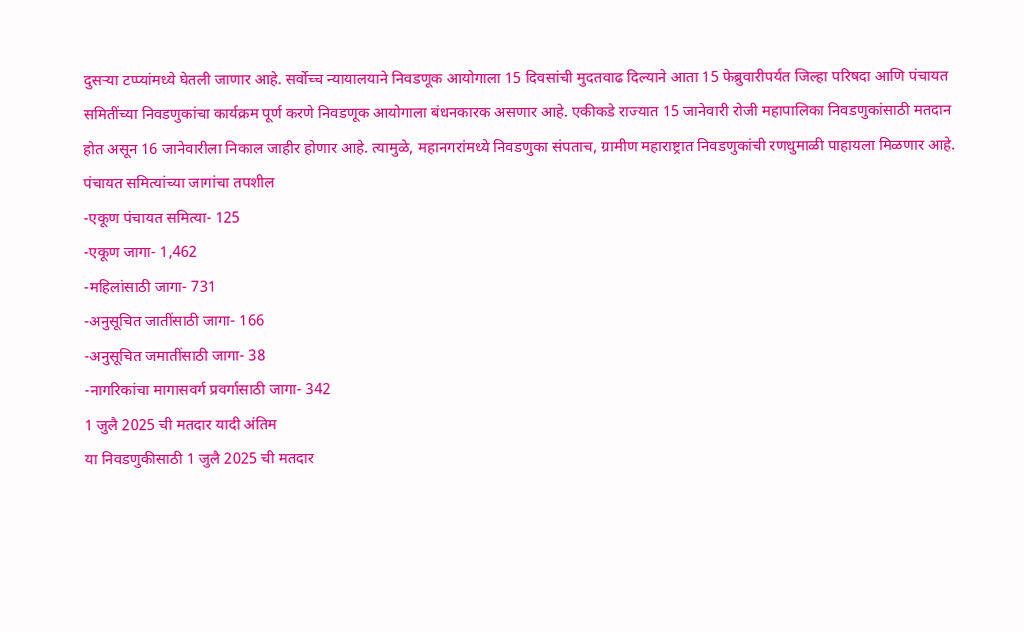दुसऱ्या टप्प्यांमध्ये घेतली जाणार आहे. सर्वोच्च न्यायालयाने निवडणूक आयोगाला 15 दिवसांची मुदतवाढ दिल्याने आता 15 फेब्रुवारीपर्यंत जिल्हा परिषदा आणि पंचायत समितींच्या निवडणुकांचा कार्यक्रम पूर्ण करणे निवडणूक आयोगाला बंधनकारक असणार आहे. एकीकडे राज्यात 15 जानेवारी रोजी महापालिका निवडणुकांसाठी मतदान होत असून 16 जानेवारीला निकाल जाहीर होणार आहे. त्यामुळे, महानगरांमध्ये निवडणुका संपताच, ग्रामीण महाराष्ट्रात निवडणुकांची रणधुमाळी पाहायला मिळणार आहे.
पंचायत समित्यांच्या जागांचा तपशील
-एकूण पंचायत समित्या- 125
-एकूण जागा- 1,462
-महिलांसाठी जागा- 731
-अनुसूचित जातींसाठी जागा- 166
-अनुसूचित जमातींसाठी जागा- 38
-नागरिकांचा मागासवर्ग प्रवर्गासाठी जागा- 342
1 जुलै 2025 ची मतदार यादी अंतिम
या निवडणुकीसाठी 1 जुलै 2025 ची मतदार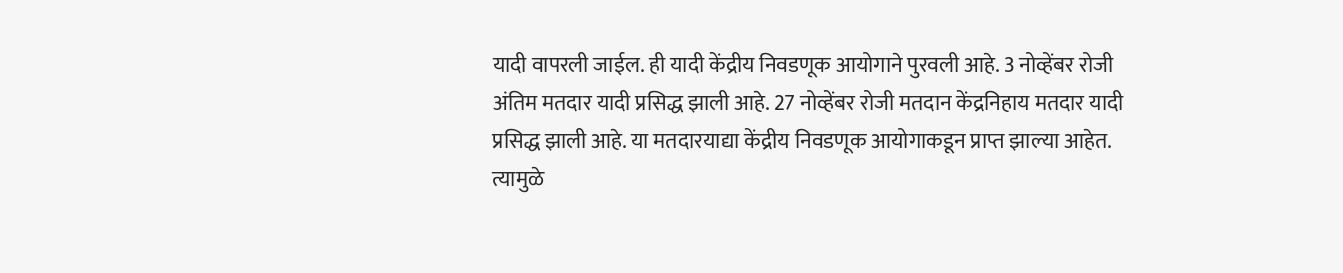यादी वापरली जाईल. ही यादी केंद्रीय निवडणूक आयोगाने पुरवली आहे. 3 नोव्हेंबर रोजी अंतिम मतदार यादी प्रसिद्ध झाली आहे. 27 नोव्हेंबर रोजी मतदान केंद्रनिहाय मतदार यादी प्रसिद्ध झाली आहे. या मतदारयाद्या केंद्रीय निवडणूक आयोगाकडून प्राप्त झाल्या आहेत. त्यामुळे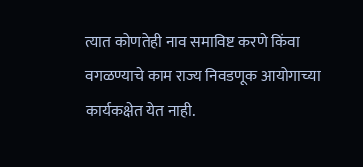त्यात कोणतेही नाव समाविष्ट करणे किंवा वगळण्याचे काम राज्य निवडणूक आयोगाच्या कार्यकक्षेत येत नाही.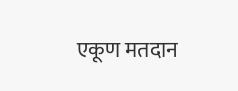एकूण मतदान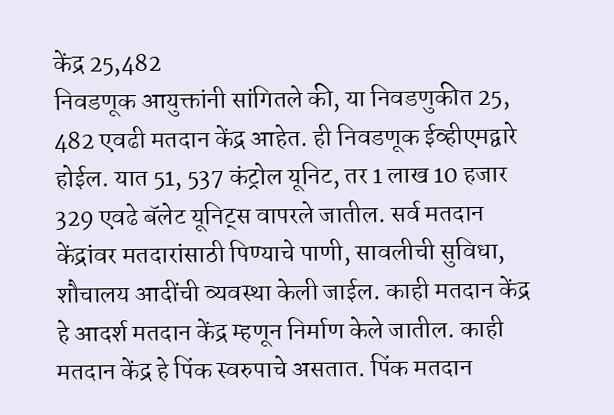केंद्र 25,482
निवडणूक आयुक्तांनी सांगितले की, या निवडणुकीत 25, 482 एवढी मतदान केंद्र आहेत. ही निवडणूक ईव्हीएमद्वारे होईल. यात 51, 537 कंट्रोल यूनिट, तर 1 लाख 10 हजार 329 एवढे बॅलेट यूनिट्स वापरले जातील. सर्व मतदान केंद्रांवर मतदारांसाठी पिण्याचे पाणी, सावलीची सुविधा, शौचालय आदींची व्यवस्था केली जाईल. काही मतदान केंद्र हे आदर्श मतदान केंद्र म्हणून निर्माण केले जातील. काही मतदान केंद्र हे पिंक स्वरुपाचे असतात. पिंक मतदान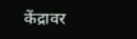केंद्रावर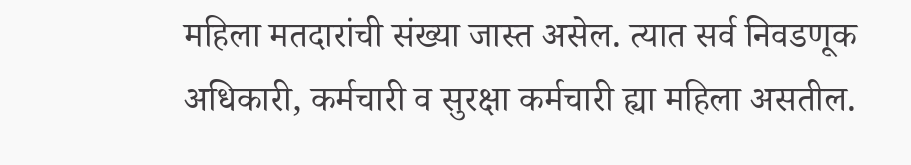महिला मतदारांची संख्या जास्त असेल. त्यात सर्व निवडणूक अधिकारी, कर्मचारी व सुरक्षा कर्मचारी ह्या महिला असतील.